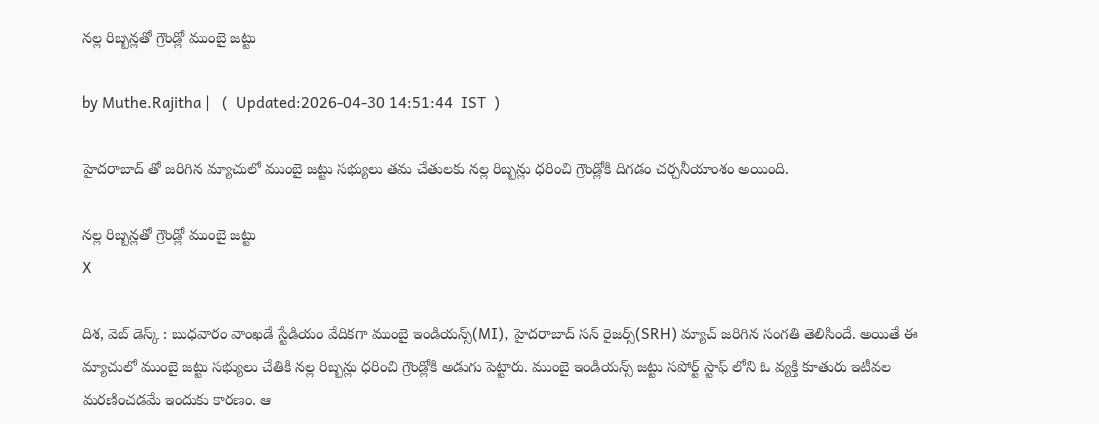నల్ల రిబ్బన్లతో గ్రౌండ్లో ముంబై జట్టు

by Muthe.Rajitha |   (  Updated:2026-04-30 14:51:44  IST  )

హైదరాబాద్ తో జరిగిన మ్యాచులో ముంబై జట్టు సభ్యులు తమ చేతులకు నల్ల రిబ్బన్లు ధరించి గ్రౌండ్లోకి దిగడం చర్చనీయాంశం అయింది.

నల్ల రిబ్బన్లతో గ్రౌండ్లో ముంబై జట్టు
X

దిశ, వెబ్ డెస్క్ : బుధవారం వాంఖడే స్టేడియం వేదికగా ముంబై ఇండియన్స్(MI), హైదరాబాద్ సన్ రైజర్స్(SRH) మ్యాచ్ జరిగిన సంగతి తెలిసిందే. అయితే ఈ మ్యాచులో ముంబై జట్టు సభ్యులు చేతికి నల్ల రిబ్బన్లు ధరించి గ్రౌండ్లోకి అడుగు పెట్టారు. ముంబై ఇండియన్స్ జట్టు సపోర్ట్ స్టాఫ్ లోని ఓ వ్యక్తి కూతురు ఇటీవల మరణించడమే ఇందుకు కారణం. ఆ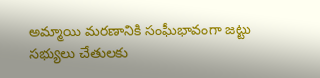అమ్మాయి మరణానికి సంఘీభావంగా జట్టు సభ్యులు చేతులకు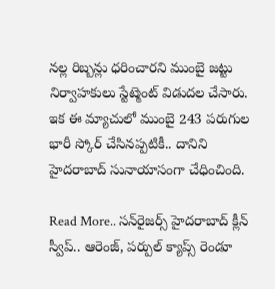నల్ల రిబ్బన్లు ధరించారని ముంబై జట్టు నిర్వాహకులు స్టేట్మెంట్ విడుదల చేసారు. ఇక ఈ మ్యాచులో ముంబై 243 పరుగుల భారీ స్కోర్ చేసినప్పటికీ.. దానిని హైదరాబాద్ సునాయాసంగా చేధించింది.

Read More.. సన్‌రైజర్స్ హైదరాబాద్ క్లీన్ స్వీప్.. ఆరెంజ్, పర్పుల్ క్యాప్స్ రెండూ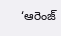‘ఆరెంజ్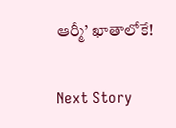ఆర్మీ’ ఖాతాలోకే!

Next Story